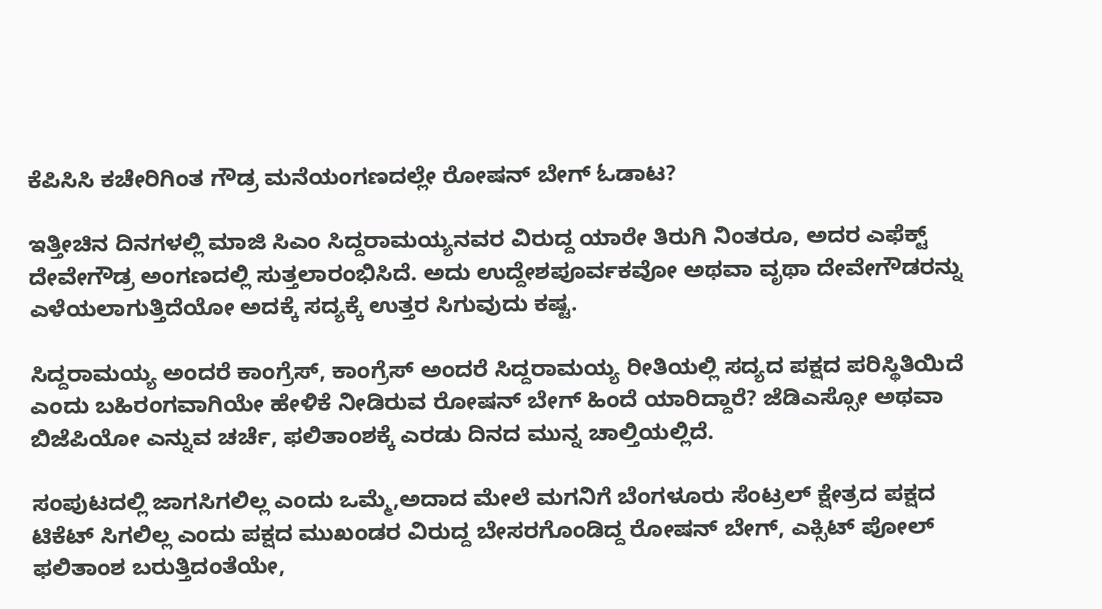ಕೆಪಿಸಿಸಿ ಕಚೇರಿಗಿಂತ ಗೌಡ್ರ ಮನೆಯಂಗಣದಲ್ಲೇ ರೋಷನ್ ಬೇಗ್ ಓಡಾಟ?

ಇತ್ತೀಚಿನ ದಿನಗಳಲ್ಲಿ ಮಾಜಿ ಸಿಎಂ ಸಿದ್ದರಾಮಯ್ಯನವರ ವಿರುದ್ದ ಯಾರೇ ತಿರುಗಿ ನಿಂತರೂ, ಅದರ ಎಫೆಕ್ಟ್ ದೇವೇಗೌಡ್ರ ಅಂಗಣದಲ್ಲಿ ಸುತ್ತಲಾರಂಭಿಸಿದೆ. ಅದು ಉದ್ದೇಶಪೂರ್ವಕವೋ ಅಥವಾ ವೃಥಾ ದೇವೇಗೌಡರನ್ನು ಎಳೆಯಲಾಗುತ್ತಿದೆಯೋ ಅದಕ್ಕೆ ಸದ್ಯಕ್ಕೆ ಉತ್ತರ ಸಿಗುವುದು ಕಷ್ಟ.

ಸಿದ್ದರಾಮಯ್ಯ ಅಂದರೆ ಕಾಂಗ್ರೆಸ್, ಕಾಂಗ್ರೆಸ್ ಅಂದರೆ ಸಿದ್ದರಾಮಯ್ಯ ರೀತಿಯಲ್ಲಿ ಸದ್ಯದ ಪಕ್ಷದ ಪರಿಸ್ಥಿತಿಯಿದೆ ಎಂದು ಬಹಿರಂಗವಾಗಿಯೇ ಹೇಳಿಕೆ ನೀಡಿರುವ ರೋಷನ್ ಬೇಗ್ ಹಿಂದೆ ಯಾರಿದ್ದಾರೆ? ಜೆಡಿಎಸ್ಸೋ ಅಥವಾ ಬಿಜೆಪಿಯೋ ಎನ್ನುವ ಚರ್ಚೆ, ಫಲಿತಾಂಶಕ್ಕೆ ಎರಡು ದಿನದ ಮುನ್ನ ಚಾಲ್ತಿಯಲ್ಲಿದೆ.

ಸಂಪುಟದಲ್ಲಿ ಜಾಗಸಿಗಲಿಲ್ಲ ಎಂದು ಒಮ್ಮೆ,ಅದಾದ ಮೇಲೆ ಮಗನಿಗೆ ಬೆಂಗಳೂರು ಸೆಂಟ್ರಲ್ ಕ್ಷೇತ್ರದ ಪಕ್ಷದ ಟಿಕೆಟ್ ಸಿಗಲಿಲ್ಲ ಎಂದು ಪಕ್ಷದ ಮುಖಂಡರ ವಿರುದ್ದ ಬೇಸರಗೊಂಡಿದ್ದ ರೋಷನ್ ಬೇಗ್, ಎಕ್ಸಿಟ್ ಪೋಲ್ ಫಲಿತಾಂಶ ಬರುತ್ತಿದಂತೆಯೇ,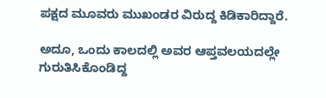ಪಕ್ಷದ ಮೂವರು ಮುಖಂಡರ ವಿರುದ್ದ ಕಿಡಿಕಾರಿದ್ದಾರೆ.

ಅದೂ, ಒಂದು ಕಾಲದಲ್ಲಿ ಅವರ ಆಪ್ತವಲಯದಲ್ಲೇ ಗುರುತಿಸಿಕೊಂಡಿದ್ದ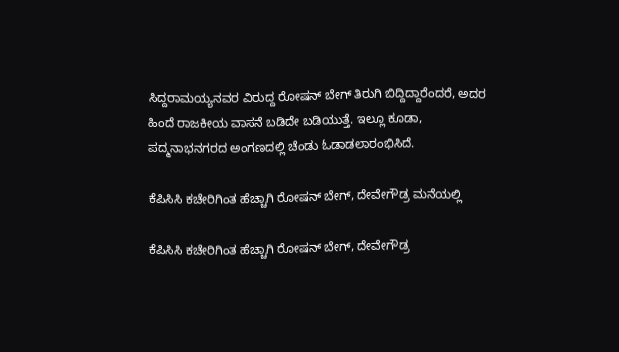ಸಿದ್ದರಾಮಯ್ಯನವರ ವಿರುದ್ದ ರೋಷನ್ ಬೇಗ್ ತಿರುಗಿ ಬಿದ್ದಿದ್ದಾರೆಂದರೆ, ಅದರ ಹಿಂದೆ ರಾಜಕೀಯ ವಾಸನೆ ಬಡಿದೇ ಬಡಿಯುತ್ತೆ. ಇಲ್ಲೂ ಕೂಡಾ, ಪದ್ಮನಾಭನಗರದ ಅಂಗಣದಲ್ಲಿ ಚೆಂಡು ಓಡಾಡಲಾರಂಭಿಸಿದೆ.

ಕೆಪಿಸಿಸಿ ಕಚೇರಿಗಿಂತ ಹೆಚ್ಚಾಗಿ ರೋಷನ್ ಬೇಗ್, ದೇವೇಗೌಡ್ರ ಮನೆಯಲ್ಲಿ

ಕೆಪಿಸಿಸಿ ಕಚೇರಿಗಿಂತ ಹೆಚ್ಚಾಗಿ ರೋಷನ್ ಬೇಗ್, ದೇವೇಗೌಡ್ರ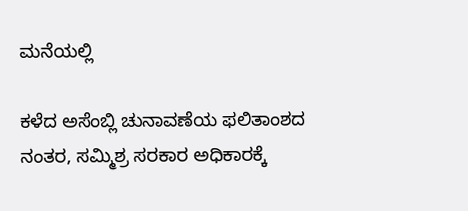ಮನೆಯಲ್ಲಿ

ಕಳೆದ ಅಸೆಂಬ್ಲಿ ಚುನಾವಣೆಯ ಫಲಿತಾಂಶದ ನಂತರ, ಸಮ್ಮಿಶ್ರ ಸರಕಾರ ಅಧಿಕಾರಕ್ಕೆ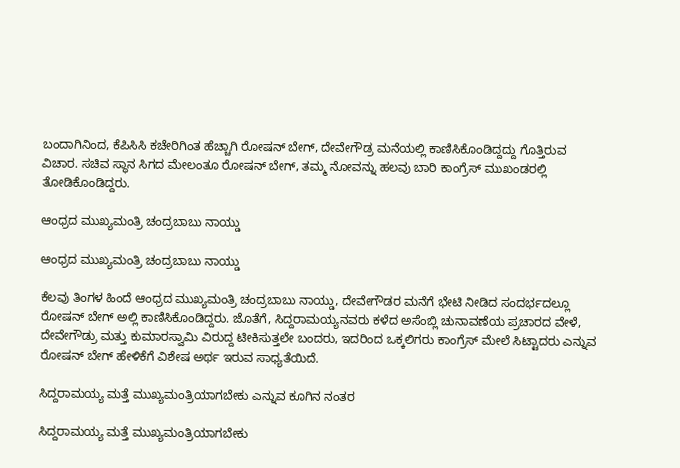ಬಂದಾಗಿನಿಂದ, ಕೆಪಿಸಿಸಿ ಕಚೇರಿಗಿಂತ ಹೆಚ್ಚಾಗಿ ರೋಷನ್ ಬೇಗ್, ದೇವೇಗೌಡ್ರ ಮನೆಯಲ್ಲಿ ಕಾಣಿಸಿಕೊಂಡಿದ್ದದ್ದು ಗೊತ್ತಿರುವ ವಿಚಾರ. ಸಚಿವ ಸ್ಥಾನ ಸಿಗದ ಮೇಲಂತೂ ರೋಷನ್ ಬೇಗ್, ತಮ್ಮ ನೋವನ್ನು ಹಲವು ಬಾರಿ ಕಾಂಗ್ರೆಸ್ ಮುಖಂಡರಲ್ಲಿ ತೋಡಿಕೊಂಡಿದ್ದರು.

ಆಂಧ್ರದ ಮುಖ್ಯಮಂತ್ರಿ ಚಂದ್ರಬಾಬು ನಾಯ್ಡು

ಆಂಧ್ರದ ಮುಖ್ಯಮಂತ್ರಿ ಚಂದ್ರಬಾಬು ನಾಯ್ಡು

ಕೆಲವು ತಿಂಗಳ ಹಿಂದೆ ಆಂಧ್ರದ ಮುಖ್ಯಮಂತ್ರಿ ಚಂದ್ರಬಾಬು ನಾಯ್ಡು, ದೇವೇಗೌಡರ ಮನೆಗೆ ಭೇಟಿ ನೀಡಿದ ಸಂದರ್ಭದಲ್ಲೂ ರೋಷನ್ ಬೇಗ್ ಅಲ್ಲಿ ಕಾಣಿಸಿಕೊಂಡಿದ್ದರು. ಜೊತೆಗೆ, ಸಿದ್ದರಾಮಯ್ಯನವರು ಕಳೆದ ಅಸೆಂಬ್ಲಿ ಚುನಾವಣೆಯ ಪ್ರಚಾರದ ವೇಳೆ, ದೇವೇಗೌಡ್ರು ಮತ್ತು ಕುಮಾರಸ್ವಾಮಿ ವಿರುದ್ದ ಟೀಕಿಸುತ್ತಲೇ ಬಂದರು, ಇದರಿಂದ ಒಕ್ಕಲಿಗರು ಕಾಂಗ್ರೆಸ್ ಮೇಲೆ ಸಿಟ್ಟಾದರು ಎನ್ನುವ ರೋಷನ್ ಬೇಗ್ ಹೇಳಿಕೆಗೆ ವಿಶೇಷ ಅರ್ಥ ಇರುವ ಸಾಧ್ಯತೆಯಿದೆ.

ಸಿದ್ದರಾಮಯ್ಯ ಮತ್ತೆ ಮುಖ್ಯಮಂತ್ರಿಯಾಗಬೇಕು ಎನ್ನುವ ಕೂಗಿನ ನಂತರ

ಸಿದ್ದರಾಮಯ್ಯ ಮತ್ತೆ ಮುಖ್ಯಮಂತ್ರಿಯಾಗಬೇಕು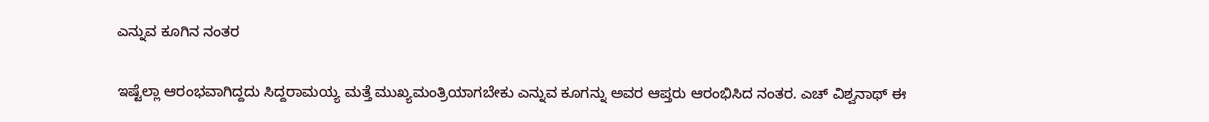ಎನ್ನುವ ಕೂಗಿನ ನಂತರ

ಇಷ್ಟೆಲ್ಲಾ ಆರಂಭವಾಗಿದ್ದದು ಸಿದ್ದರಾಮಯ್ಯ ಮತ್ತೆ ಮುಖ್ಯಮಂತ್ರಿಯಾಗಬೇಕು ಎನ್ನುವ ಕೂಗನ್ನು ಅವರ ಆಪ್ತರು ಆರಂಭಿಸಿದ ನಂತರ. ಎಚ್ ವಿಶ್ವನಾಥ್ ಈ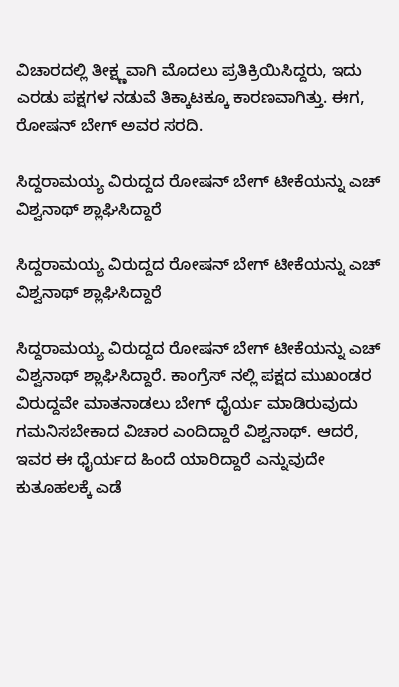ವಿಚಾರದಲ್ಲಿ ತೀಕ್ಷ್ಣವಾಗಿ ಮೊದಲು ಪ್ರತಿಕ್ರಿಯಿಸಿದ್ದರು, ಇದು ಎರಡು ಪಕ್ಷಗಳ ನಡುವೆ ತಿಕ್ಕಾಟಕ್ಕೂ ಕಾರಣವಾಗಿತ್ತು. ಈಗ, ರೋಷನ್ ಬೇಗ್ ಅವರ ಸರದಿ.

ಸಿದ್ದರಾಮಯ್ಯ ವಿರುದ್ದದ ರೋಷನ್ ಬೇಗ್ ಟೀಕೆಯನ್ನು ಎಚ್ ವಿಶ್ವನಾಥ್ ಶ್ಲಾಘಿಸಿದ್ದಾರೆ

ಸಿದ್ದರಾಮಯ್ಯ ವಿರುದ್ದದ ರೋಷನ್ ಬೇಗ್ ಟೀಕೆಯನ್ನು ಎಚ್ ವಿಶ್ವನಾಥ್ ಶ್ಲಾಘಿಸಿದ್ದಾರೆ

ಸಿದ್ದರಾಮಯ್ಯ ವಿರುದ್ದದ ರೋಷನ್ ಬೇಗ್ ಟೀಕೆಯನ್ನು ಎಚ್ ವಿಶ್ವನಾಥ್ ಶ್ಲಾಘಿಸಿದ್ದಾರೆ. ಕಾಂಗ್ರೆಸ್ ನಲ್ಲಿ ಪಕ್ಷದ ಮುಖಂಡರ ವಿರುದ್ದವೇ ಮಾತನಾಡಲು ಬೇಗ್ ಧೈರ್ಯ ಮಾಡಿರುವುದು ಗಮನಿಸಬೇಕಾದ ವಿಚಾರ ಎಂದಿದ್ದಾರೆ ವಿಶ್ವನಾಥ್. ಆದರೆ, ಇವರ ಈ ಧೈರ್ಯದ ಹಿಂದೆ ಯಾರಿದ್ದಾರೆ ಎನ್ನುವುದೇ ಕುತೂಹಲಕ್ಕೆ ಎಡೆ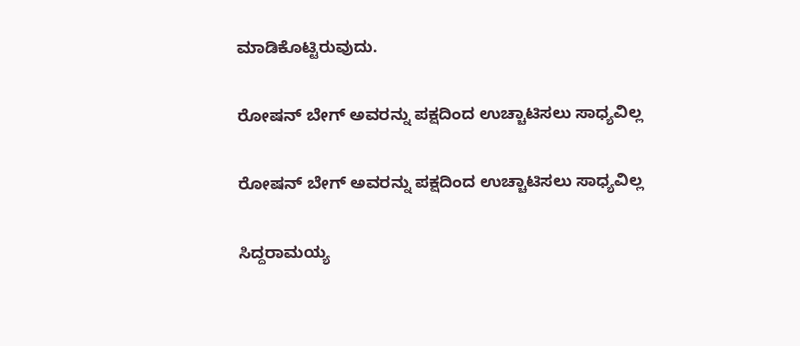ಮಾಡಿಕೊಟ್ಟಿರುವುದು.

ರೋಷನ್ ಬೇಗ್ ಅವರನ್ನು ಪಕ್ಷದಿಂದ ಉಚ್ಚಾಟಿಸಲು ಸಾಧ್ಯವಿಲ್ಲ

ರೋಷನ್ ಬೇಗ್ ಅವರನ್ನು ಪಕ್ಷದಿಂದ ಉಚ್ಚಾಟಿಸಲು ಸಾಧ್ಯವಿಲ್ಲ

ಸಿದ್ದರಾಮಯ್ಯ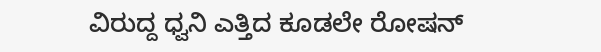ವಿರುದ್ದ ಧ್ವನಿ ಎತ್ತಿದ ಕೂಡಲೇ ರೋಷನ್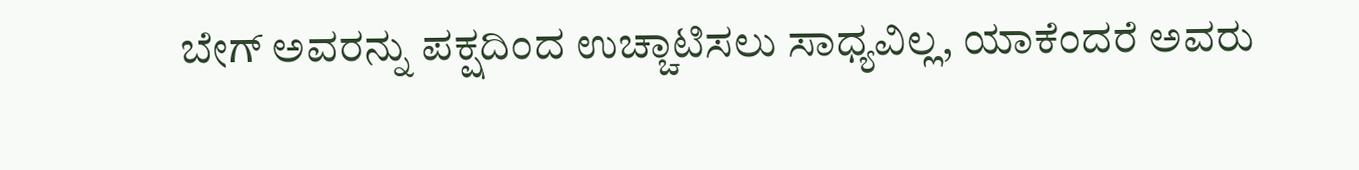ಬೇಗ್ ಅವರನ್ನು ಪಕ್ಷದಿಂದ ಉಚ್ಚಾಟಿಸಲು ಸಾಧ್ಯವಿಲ್ಲ, ಯಾಕೆಂದರೆ ಅವರು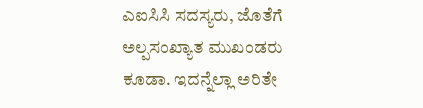ಎಐಸಿಸಿ ಸದಸ್ಯರು, ಜೊತೆಗೆ ಅಲ್ಪಸಂಖ್ಯಾತ ಮುಖಂಡರು ಕೂಡಾ. ಇದನ್ನೆಲ್ಲಾ ಅರಿತೇ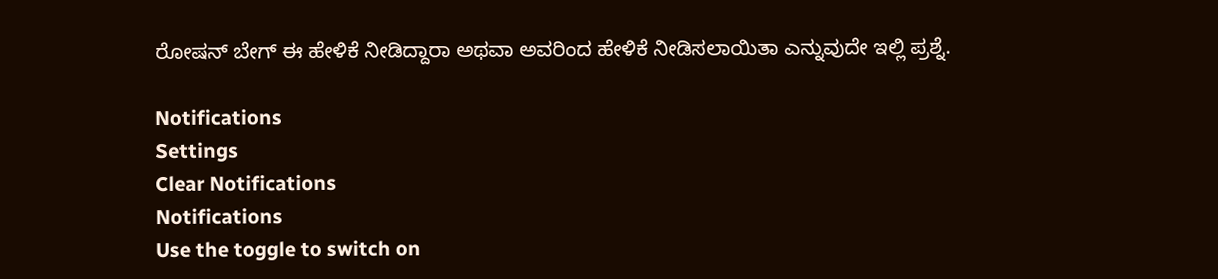ರೋಷನ್ ಬೇಗ್ ಈ ಹೇಳಿಕೆ ನೀಡಿದ್ದಾರಾ ಅಥವಾ ಅವರಿಂದ ಹೇಳಿಕೆ ನೀಡಿಸಲಾಯಿತಾ ಎನ್ನುವುದೇ ಇಲ್ಲಿ ಪ್ರಶ್ನೆ.

Notifications
Settings
Clear Notifications
Notifications
Use the toggle to switch on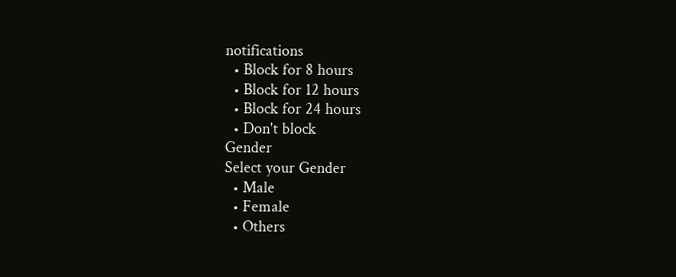notifications
  • Block for 8 hours
  • Block for 12 hours
  • Block for 24 hours
  • Don't block
Gender
Select your Gender
  • Male
  • Female
  • Others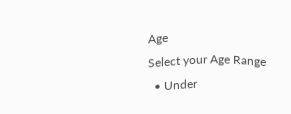Age
Select your Age Range
  • Under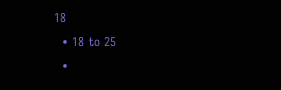18
  • 18 to 25
  •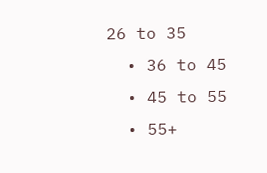26 to 35
  • 36 to 45
  • 45 to 55
  • 55+